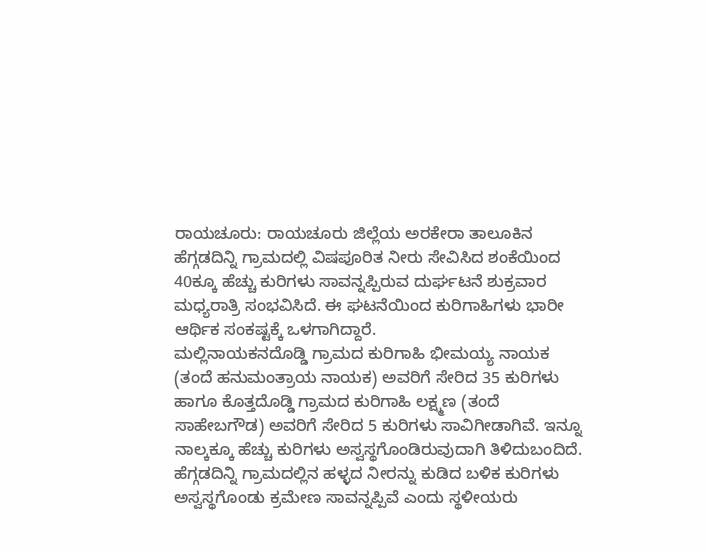ರಾಯಚೂರು: ರಾಯಚೂರು ಜಿಲ್ಲೆಯ ಅರಕೇರಾ ತಾಲೂಕಿನ ಹೆಗ್ಗಡದಿನ್ನಿ ಗ್ರಾಮದಲ್ಲಿ ವಿಷಪೂರಿತ ನೀರು ಸೇವಿಸಿದ ಶಂಕೆಯಿಂದ 40ಕ್ಕೂ ಹೆಚ್ಚು ಕುರಿಗಳು ಸಾವನ್ನಪ್ಪಿರುವ ದುರ್ಘಟನೆ ಶುಕ್ರವಾರ ಮಧ್ಯರಾತ್ರಿ ಸಂಭವಿಸಿದೆ. ಈ ಘಟನೆಯಿಂದ ಕುರಿಗಾಹಿಗಳು ಭಾರೀ ಆರ್ಥಿಕ ಸಂಕಷ್ಟಕ್ಕೆ ಒಳಗಾಗಿದ್ದಾರೆ.
ಮಲ್ಲಿನಾಯಕನದೊಡ್ಡಿ ಗ್ರಾಮದ ಕುರಿಗಾಹಿ ಭೀಮಯ್ಯ ನಾಯಕ (ತಂದೆ ಹನುಮಂತ್ರಾಯ ನಾಯಕ) ಅವರಿಗೆ ಸೇರಿದ 35 ಕುರಿಗಳು ಹಾಗೂ ಕೊತ್ತದೊಡ್ಡಿ ಗ್ರಾಮದ ಕುರಿಗಾಹಿ ಲಕ್ಷ್ಮಣ (ತಂದೆ ಸಾಹೇಬಗೌಡ) ಅವರಿಗೆ ಸೇರಿದ 5 ಕುರಿಗಳು ಸಾವಿಗೀಡಾಗಿವೆ. ಇನ್ನೂ ನಾಲ್ಕಕ್ಕೂ ಹೆಚ್ಚು ಕುರಿಗಳು ಅಸ್ವಸ್ಥಗೊಂಡಿರುವುದಾಗಿ ತಿಳಿದುಬಂದಿದೆ.
ಹೆಗ್ಗಡದಿನ್ನಿ ಗ್ರಾಮದಲ್ಲಿನ ಹಳ್ಳದ ನೀರನ್ನು ಕುಡಿದ ಬಳಿಕ ಕುರಿಗಳು ಅಸ್ವಸ್ಥಗೊಂಡು ಕ್ರಮೇಣ ಸಾವನ್ನಪ್ಪಿವೆ ಎಂದು ಸ್ಥಳೀಯರು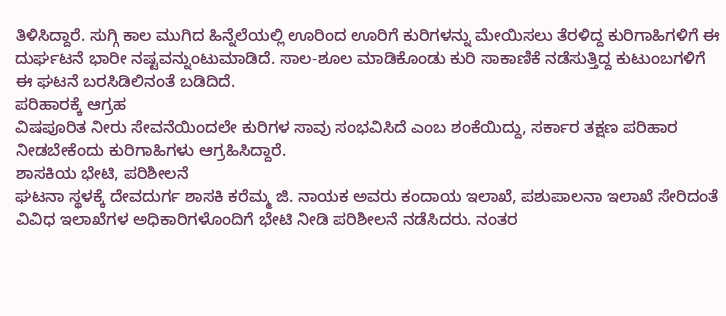ತಿಳಿಸಿದ್ದಾರೆ. ಸುಗ್ಗಿ ಕಾಲ ಮುಗಿದ ಹಿನ್ನೆಲೆಯಲ್ಲಿ ಊರಿಂದ ಊರಿಗೆ ಕುರಿಗಳನ್ನು ಮೇಯಿಸಲು ತೆರಳಿದ್ದ ಕುರಿಗಾಹಿಗಳಿಗೆ ಈ ದುರ್ಘಟನೆ ಭಾರೀ ನಷ್ಟವನ್ನುಂಟುಮಾಡಿದೆ. ಸಾಲ-ಶೂಲ ಮಾಡಿಕೊಂಡು ಕುರಿ ಸಾಕಾಣಿಕೆ ನಡೆಸುತ್ತಿದ್ದ ಕುಟುಂಬಗಳಿಗೆ ಈ ಘಟನೆ ಬರಸಿಡಿಲಿನಂತೆ ಬಡಿದಿದೆ.
ಪರಿಹಾರಕ್ಕೆ ಆಗ್ರಹ
ವಿಷಪೂರಿತ ನೀರು ಸೇವನೆಯಿಂದಲೇ ಕುರಿಗಳ ಸಾವು ಸಂಭವಿಸಿದೆ ಎಂಬ ಶಂಕೆಯಿದ್ದು, ಸರ್ಕಾರ ತಕ್ಷಣ ಪರಿಹಾರ ನೀಡಬೇಕೆಂದು ಕುರಿಗಾಹಿಗಳು ಆಗ್ರಹಿಸಿದ್ದಾರೆ.
ಶಾಸಕಿಯ ಭೇಟಿ, ಪರಿಶೀಲನೆ
ಘಟನಾ ಸ್ಥಳಕ್ಕೆ ದೇವದುರ್ಗ ಶಾಸಕಿ ಕರೆಮ್ಮ ಜಿ. ನಾಯಕ ಅವರು ಕಂದಾಯ ಇಲಾಖೆ, ಪಶುಪಾಲನಾ ಇಲಾಖೆ ಸೇರಿದಂತೆ ವಿವಿಧ ಇಲಾಖೆಗಳ ಅಧಿಕಾರಿಗಳೊಂದಿಗೆ ಭೇಟಿ ನೀಡಿ ಪರಿಶೀಲನೆ ನಡೆಸಿದರು. ನಂತರ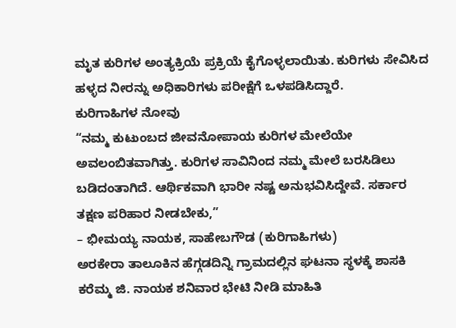ಮೃತ ಕುರಿಗಳ ಅಂತ್ಯಕ್ರಿಯೆ ಪ್ರಕ್ರಿಯೆ ಕೈಗೊಳ್ಳಲಾಯಿತು. ಕುರಿಗಳು ಸೇವಿಸಿದ ಹಳ್ಳದ ನೀರನ್ನು ಅಧಿಕಾರಿಗಳು ಪರೀಕ್ಷೆಗೆ ಒಳಪಡಿಸಿದ್ದಾರೆ.
ಕುರಿಗಾಹಿಗಳ ನೋವು
“ನಮ್ಮ ಕುಟುಂಬದ ಜೀವನೋಪಾಯ ಕುರಿಗಳ ಮೇಲೆಯೇ ಅವಲಂಬಿತವಾಗಿತ್ತು. ಕುರಿಗಳ ಸಾವಿನಿಂದ ನಮ್ಮ ಮೇಲೆ ಬರಸಿಡಿಲು ಬಡಿದಂತಾಗಿದೆ. ಆರ್ಥಿಕವಾಗಿ ಭಾರೀ ನಷ್ಟ ಅನುಭವಿಸಿದ್ದೇವೆ. ಸರ್ಕಾರ ತಕ್ಷಣ ಪರಿಹಾರ ನೀಡಬೇಕು,”
– ಭೀಮಯ್ಯ ನಾಯಕ, ಸಾಹೇಬಗೌಡ (ಕುರಿಗಾಹಿಗಳು)
ಅರಕೇರಾ ತಾಲೂಕಿನ ಹೆಗ್ಗಡದಿನ್ನಿ ಗ್ರಾಮದಲ್ಲಿನ ಘಟನಾ ಸ್ಥಳಕ್ಕೆ ಶಾಸಕಿ ಕರೆಮ್ಮ ಜಿ. ನಾಯಕ ಶನಿವಾರ ಭೇಟಿ ನೀಡಿ ಮಾಹಿತಿ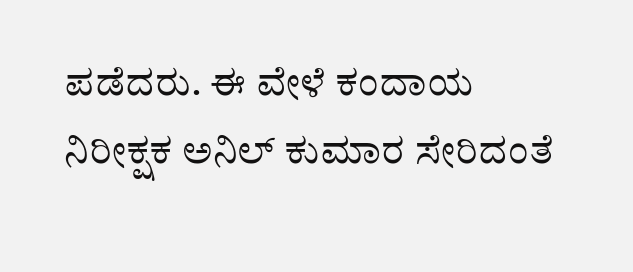ಪಡೆದರು. ಈ ವೇಳೆ ಕಂದಾಯ ನಿರೀಕ್ಷಕ ಅನಿಲ್ ಕುಮಾರ ಸೇರಿದಂತೆ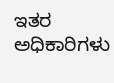ಇತರ ಅಧಿಕಾರಿಗಳು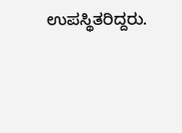ಉಪಸ್ಥಿತರಿದ್ದರು.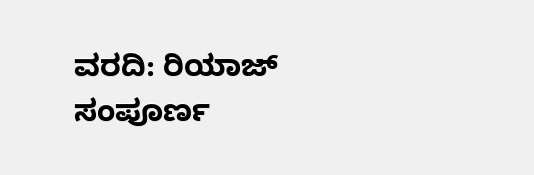ವರದಿ: ರಿಯಾಜ್
ಸಂಪೂರ್ಣ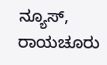ನ್ಯೂಸ್, ರಾಯಚೂರು